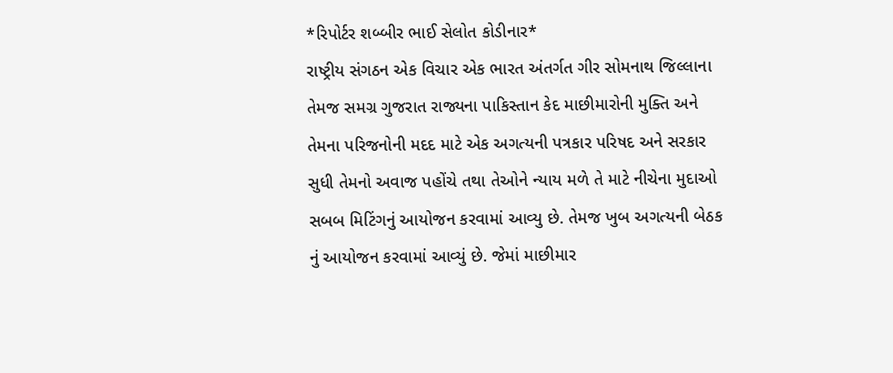*રિપોર્ટર શબ્બીર ભાઈ સેલોત કોડીનાર*
રાષ્ટ્રીય સંગઠન એક વિચાર એક ભારત અંતર્ગત ગીર સોમનાથ જિલ્લાના તેમજ સમગ્ર ગુજરાત રાજ્યના પાકિસ્તાન કેદ માછીમારોની મુક્તિ અને તેમના પરિજનોની મદદ માટે એક અગત્યની પત્રકાર પરિષદ અને સરકાર સુધી તેમનો અવાજ પહોંચે તથા તેઓને ન્યાય મળે તે માટે નીચેના મુદાઓ સબબ મિટિંગનું આયોજન કરવામાં આવ્યુ છે. તેમજ ખુબ અગત્યની બેઠક નું આયોજન કરવામાં આવ્યું છે. જેમાં માછીમાર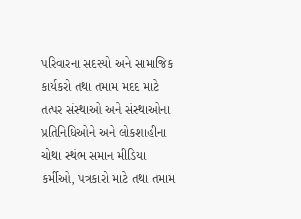પરિવારના સદસ્યો અને સામાજિક કાર્યકરો તથા તમામ મદદ માટે તત્પર સંસ્થાઓ અને સંસ્થાઓના પ્રતિનિધિઓને અને લોકશાહીના ચોથા સ્થંભ સમાન મીડિયા કર્મીઓ, પત્રકારો માટે તથા તમામ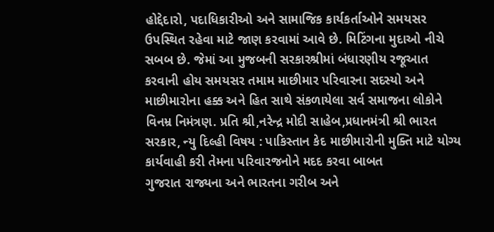હોદ્દેદારો, પદાધિકારીઓ અને સામાજિક કાર્યકર્તાઓને સમયસર ઉપસ્થિત રહેવા માટે જાણ કરવામાં આવે છે. મિટિંગના મુદાઓ નીચે સબબ છે. જેમાં આ મુજબની સરકારશ્રીમાં બંધારણીય રજૂઆત કરવાની હોય સમયસર તમામ માછીમાર પરિવારના સદસ્યો અને માછીમારોના હક્ક અને હિત સાથે સંકળાયેલા સર્વ સમાજના લોકોને વિનમ્ર નિમંત્રણ. પ્રતિ શ્રી,નરેન્દ્ર મોદી સાહેબ,પ્રધાનમંત્રી શ્રી ભારત સરકાર, ન્યુ દિલ્હી વિષય : પાકિસ્તાન કેદ માછીમારોની મુક્તિ માટે યોગ્ય કાર્યવાહી કરી તેમના પરિવારજનોને મદદ કરવા બાબત
ગુજરાત રાજ્યના અને ભારતના ગરીબ અને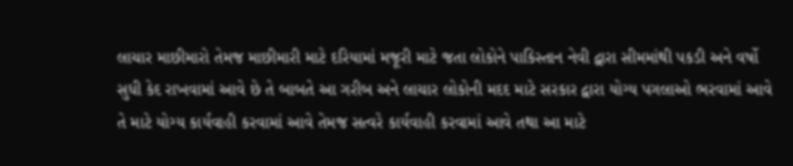લાચાર માછીમારો તેમજ માછીમારી માટે દરિયામાં મજૂરી માટે જતા લોકોને પાકિસ્તાન નેવી દ્વારા સીમમાંથી પકડી અને વર્ષો સુધી કેદ રાખવામાં આવે છે તે બાબતે આ ગરીબ અને લાચાર લોકોની મદદ માટે સરકાર દ્વારા યોગ્ય પગલાઓ ભરવામાં આવે તે માટે યોગ્ય કાર્યવાહી કરવામાં આવે તેમજ સત્વરે કાર્યવાહી કરવામાં આવે તથા આ માટે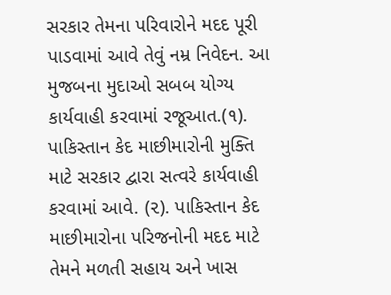સરકાર તેમના પરિવારોને મદદ પૂરી પાડવામાં આવે તેવું નમ્ર નિવેદન. આ મુજબના મુદાઓ સબબ યોગ્ય કાર્યવાહી કરવામાં રજૂઆત.(૧). પાકિસ્તાન કેદ માછીમારોની મુક્તિ માટે સરકાર દ્વારા સત્વરે કાર્યવાહી કરવામાં આવે. (૨). પાકિસ્તાન કેદ માછીમારોના પરિજનોની મદદ માટે તેમને મળતી સહાય અને ખાસ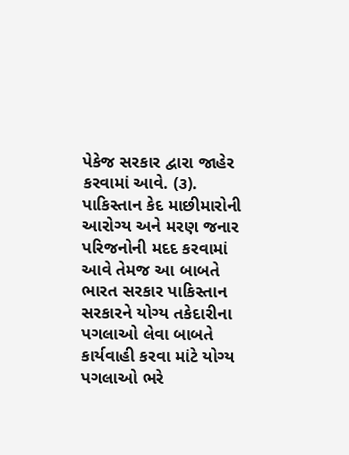પેકેજ સરકાર દ્વારા જાહેર કરવામાં આવે. (૩). પાકિસ્તાન કેદ માછીમારોની આરોગ્ય અને મરણ જનાર પરિજનોની મદદ કરવામાં આવે તેમજ આ બાબતે ભારત સરકાર પાકિસ્તાન સરકારને યોગ્ય તકેદારીના પગલાઓ લેવા બાબતે કાર્યવાહી કરવા માંટે યોગ્ય પગલાઓ ભરે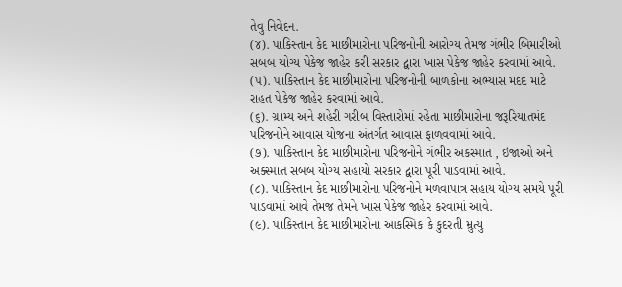તેવુ નિવેદન.
(૪). પાકિસ્તાન કેદ માછીમારોના પરિજનોની આરોગ્ય તેમજ ગંભીર બિમારીઓ સબબ યોગ્ય પેકેજ જાહેર કરી સરકાર દ્વારા ખાસ પેકેજ જાહેર કરવામાં આવે. (૫). પાકિસ્તાન કેદ માછીમારોના પરિજનોની બાળકોના અભ્યાસ મદદ માટે રાહત પેકેજ જાહેર કરવામાં આવે.
(૬). ગ્રામ્ય અને શહેરી ગરીબ વિસ્તારોમાં રહેતા માછીમારોના જરૂરિયાતમંદ પરિજનોને આવાસ યોજના અંતર્ગત આવાસ ફાળવવામાં આવે.
(૭). પાકિસ્તાન કેદ માછીમારોના પરિજનોને ગંભીર અકસ્માત , ઇજાઓ અને અક્સ્માત સબબ યોગ્ય સહાયો સરકાર દ્વારા પૂરી પાડવામાં આવે.
(૮). પાકિસ્તાન કેદ માછીમારોના પરિજનોને મળવાપાત્ર સહાય યોગ્ય સમયે પૂરી પાડવામાં આવે તેમજ તેમને ખાસ પેકેજ જાહેર કરવામાં આવે.
(૯). પાકિસ્તાન કેદ માછીમારોના આકસ્મિક કે કુદરતી મ્રુત્યુ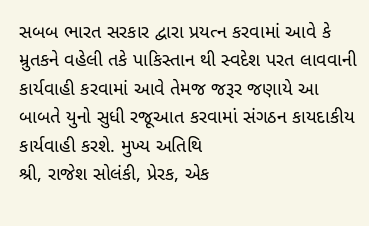સબબ ભારત સરકાર દ્વારા પ્રયત્ન કરવામાં આવે કે મ્રુતકને વહેલી તકે પાકિસ્તાન થી સ્વદેશ પરત લાવવાની કાર્યવાહી કરવામાં આવે તેમજ જરૂર જણાયે આ બાબતે યુનો સુધી રજૂઆત કરવામાં સંગઠન કાયદાકીય કાર્યવાહી કરશે. મુખ્ય અતિથિ
શ્રી, રાજેશ સોલંકી, પ્રેરક, એક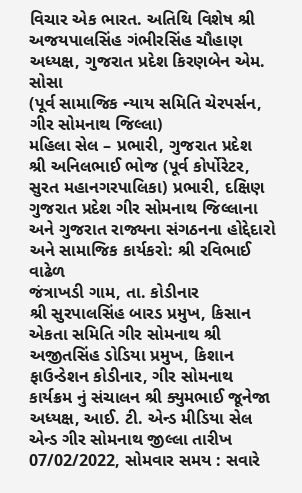વિચાર એક ભારત. અતિથિ વિશેષ શ્રી અજયપાલસિંહ ગંભીરસિંહ ચૌહાણ અધ્યક્ષ, ગુજરાત પ્રદેશ કિરણબેન એમ. સોસા
(પૂર્વ સામાજિક ન્યાય સમિતિ ચેરપર્સન, ગીર સોમનાથ જિલ્લા)
મહિલા સેલ – પ્રભારી, ગુજરાત પ્રદેશ
શ્રી અનિલભાઈ ભોજ (પૂર્વ કોર્પોરેટર, સુરત મહાનગરપાલિકા) પ્રભારી, દક્ષિણ ગુજરાત પ્રદેશ ગીર સોમનાથ જિલ્લાના અને ગુજરાત રાજ્યના સંગઠનના હોદ્દેદારો અને સામાજિક કાર્યકરો: શ્રી રવિભાઈ વાઢેળ
જંત્રાખડી ગામ, તા. કોડીનાર
શ્રી સુરપાલસિંહ બારડ પ્રમુખ, કિસાન એકતા સમિતિ ગીર સોમનાથ શ્રી અજીતસિંહ ડોડિયા પ્રમુખ, કિશાન ફાઉન્ડેશન કોડીનાર, ગીર સોમનાથ
કાર્યક્રમ નું સંચાલન શ્રી ક્યુમભાઈ જૂનેજા
અધ્યક્ષ, આઈ. ટી. એન્ડ મીડિયા સેલ એન્ડ ગીર સોમનાથ જીલ્લા તારીખ 07/02/2022, સોમવાર સમય : સવારે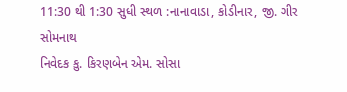11:30 થી 1:30 સુધી સ્થળ :નાનાવાડા, કોડીનાર, જી. ગીર સોમનાથ
નિવેદક કુ. કિરણબેન એમ. સોસા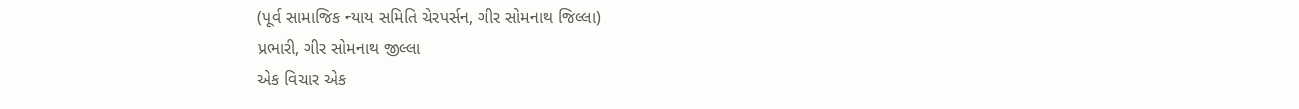(પૂર્વ સામાજિક ન્યાય સમિતિ ચેરપર્સન, ગીર સોમનાથ જિલ્લા)
પ્રભારી, ગીર સોમનાથ જીલ્લા
એક વિચાર એક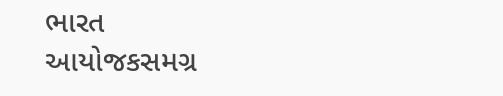ભારત
આયોજકસમગ્ર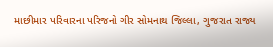માછીમાર પરિવારના પરિજનો ગીર સોમનાથ જિલ્લા, ગુજરાત રાજ્ય